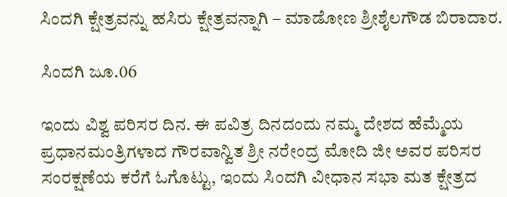ಸಿಂದಗಿ ಕ್ಷೇತ್ರವನ್ನು ಹಸಿರು ಕ್ಷೇತ್ರವನ್ನಾಗಿ – ಮಾಡೋಣ ಶ್ರೀಶೈಲಗೌಡ ಬಿರಾದಾರ.

ಸಿಂದಗಿ ಜೂ.06

ಇಂದು ವಿಶ್ವ ಪರಿಸರ ದಿನ. ಈ ಪವಿತ್ರ ದಿನದಂದು ನಮ್ಮ ದೇಶದ ಹೆಮ್ಮೆಯ ಪ್ರಧಾನಮಂತ್ರಿಗಳಾದ ಗೌರವಾನ್ವಿತ ಶ್ರೀ ನರೇಂದ್ರ ಮೋದಿ ಜೀ ಅವರ ಪರಿಸರ ಸಂರಕ್ಷಣೆಯ ಕರೆಗೆ ಓಗೊಟ್ಟು, ಇಂದು ಸಿಂದಗಿ ವೀಧಾನ ಸಭಾ ಮತ ಕ್ಷೇತ್ರದ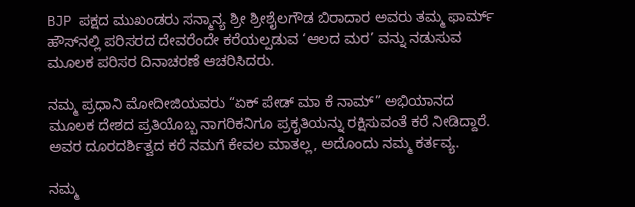BJP ಪಕ್ಷದ ಮುಖಂಡರು ಸನ್ಮಾನ್ಯ ಶ್ರೀ ಶ್ರೀಶೈಲಗೌಡ ಬಿರಾದಾರ ಅವರು ತಮ್ಮ ಫಾರ್ಮ್‌ ಹೌಸ್‌ನಲ್ಲಿ ಪರಿಸರದ ದೇವರೆಂದೇ ಕರೆಯಲ್ಪಡುವ ‘ಆಲದ ಮರ’ ವನ್ನು ನಡುಸುವ ಮೂಲಕ ಪರಿಸರ ದಿನಾಚರಣೆ ಆಚರಿಸಿದರು.

ನಮ್ಮ ಪ್ರಧಾನಿ ಮೋದೀಜಿಯವರು “ಏಕ್ ಪೇಡ್ ಮಾ ಕೆ ನಾಮ್” ಅಭಿಯಾನದ ಮೂಲಕ ದೇಶದ ಪ್ರತಿಯೊಬ್ಬ ನಾಗರಿಕನಿಗೂ ಪ್ರಕೃತಿಯನ್ನು ರಕ್ಷಿಸುವಂತೆ ಕರೆ ನೀಡಿದ್ದಾರೆ. ಅವರ ದೂರದರ್ಶಿತ್ವದ ಕರೆ ನಮಗೆ ಕೇವಲ ಮಾತಲ್ಲ, ಅದೊಂದು ನಮ್ಮ ಕರ್ತವ್ಯ.

ನಮ್ಮ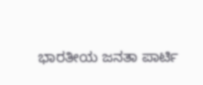ಭಾರತೀಯ ಜನತಾ ಪಾರ್ಟಿ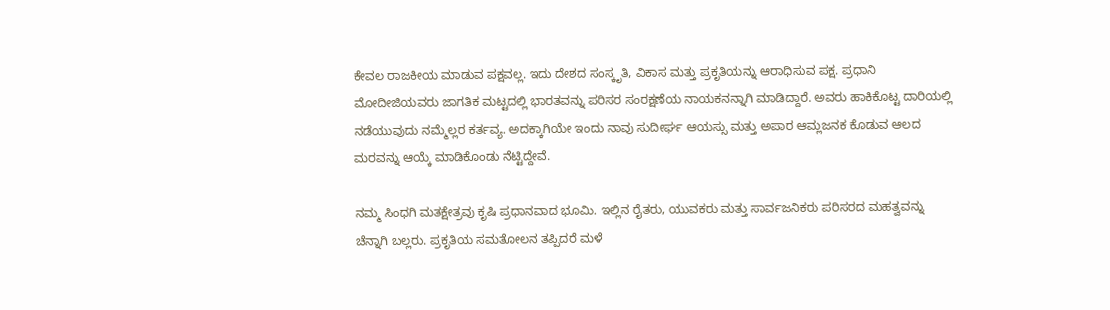ಕೇವಲ ರಾಜಕೀಯ ಮಾಡುವ ಪಕ್ಷವಲ್ಲ. ಇದು ದೇಶದ ಸಂಸ್ಕೃತಿ, ವಿಕಾಸ ಮತ್ತು ಪ್ರಕೃತಿಯನ್ನು ಆರಾಧಿಸುವ ಪಕ್ಷ. ಪ್ರಧಾನಿ ಮೋದೀಜಿಯವರು ಜಾಗತಿಕ ಮಟ್ಟದಲ್ಲಿ ಭಾರತವನ್ನು ಪರಿಸರ ಸಂರಕ್ಷಣೆಯ ನಾಯಕನನ್ನಾಗಿ ಮಾಡಿದ್ದಾರೆ. ಅವರು ಹಾಕಿಕೊಟ್ಟ ದಾರಿಯಲ್ಲಿ ನಡೆಯುವುದು ನಮ್ಮೆಲ್ಲರ ಕರ್ತವ್ಯ. ಅದಕ್ಕಾಗಿಯೇ ಇಂದು ನಾವು ಸುದೀರ್ಘ ಆಯಸ್ಸು ಮತ್ತು ಅಪಾರ ಆಮ್ಲಜನಕ ಕೊಡುವ ಆಲದ ಮರವನ್ನು ಆಯ್ಕೆ ಮಾಡಿಕೊಂಡು ನೆಟ್ಟಿದ್ದೇವೆ.

ನಮ್ಮ ಸಿಂಧಗಿ ಮತಕ್ಷೇತ್ರವು ಕೃಷಿ ಪ್ರಧಾನವಾದ ಭೂಮಿ. ಇಲ್ಲಿನ ರೈತರು, ಯುವಕರು ಮತ್ತು ಸಾರ್ವಜನಿಕರು ಪರಿಸರದ ಮಹತ್ವವನ್ನು ಚೆನ್ನಾಗಿ ಬಲ್ಲರು. ಪ್ರಕೃತಿಯ ಸಮತೋಲನ ತಪ್ಪಿದರೆ ಮಳೆ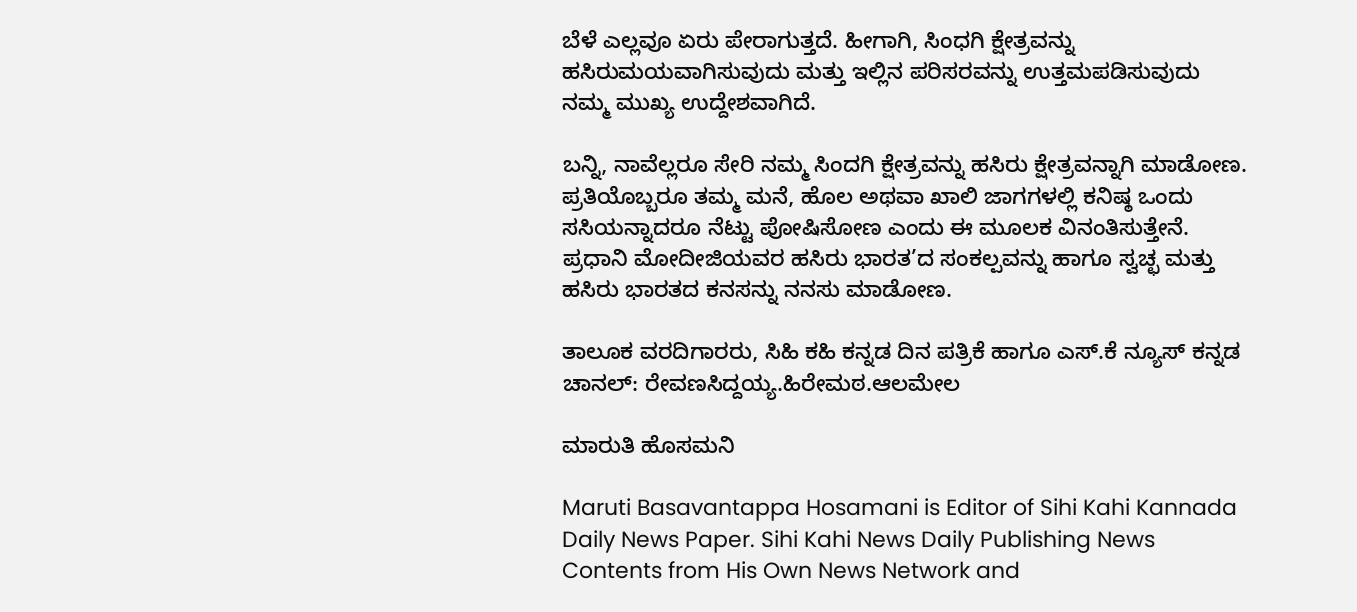ಬೆಳೆ ಎಲ್ಲವೂ ಏರು ಪೇರಾಗುತ್ತದೆ. ಹೀಗಾಗಿ, ಸಿಂಧಗಿ ಕ್ಷೇತ್ರವನ್ನು ಹಸಿರುಮಯವಾಗಿಸುವುದು ಮತ್ತು ಇಲ್ಲಿನ ಪರಿಸರವನ್ನು ಉತ್ತಮಪಡಿಸುವುದು ನಮ್ಮ ಮುಖ್ಯ ಉದ್ದೇಶವಾಗಿದೆ.

ಬನ್ನಿ, ನಾವೆಲ್ಲರೂ ಸೇರಿ ನಮ್ಮ ಸಿಂದಗಿ ಕ್ಷೇತ್ರವನ್ನು ಹಸಿರು ಕ್ಷೇತ್ರವನ್ನಾಗಿ ಮಾಡೋಣ. ಪ್ರತಿಯೊಬ್ಬರೂ ತಮ್ಮ ಮನೆ, ಹೊಲ ಅಥವಾ ಖಾಲಿ ಜಾಗಗಳಲ್ಲಿ ಕನಿಷ್ಠ ಒಂದು ಸಸಿಯನ್ನಾದರೂ ನೆಟ್ಟು ಪೋಷಿಸೋಣ ಎಂದು ಈ ಮೂಲಕ ವಿನಂತಿಸುತ್ತೇನೆ. ಪ್ರಧಾನಿ ಮೋದೀಜಿಯವರ ಹಸಿರು ಭಾರತ’ದ ಸಂಕಲ್ಪವನ್ನು ಹಾಗೂ ಸ್ವಚ್ಛ ಮತ್ತು ಹಸಿರು ಭಾರತದ ಕನಸನ್ನು ನನಸು ಮಾಡೋಣ.

ತಾಲೂಕ ವರದಿಗಾರರು, ಸಿಹಿ ಕಹಿ ಕನ್ನಡ ದಿನ ಪತ್ರಿಕೆ ಹಾಗೂ ಎಸ್.ಕೆ ನ್ಯೂಸ್ ಕನ್ನಡ ಚಾನಲ್: ರೇವಣಸಿದ್ದಯ್ಯ.ಹಿರೇಮಠ.ಆಲಮೇಲ

ಮಾರುತಿ ಹೊಸಮನಿ

Maruti Basavantappa Hosamani is Editor of Sihi Kahi Kannada Daily News Paper. Sihi Kahi News Daily Publishing News Contents from His Own News Network and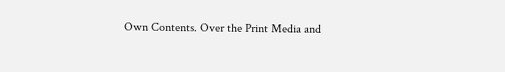Own Contents. Over the Print Media and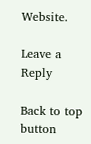Website.

Leave a Reply

Back to top button